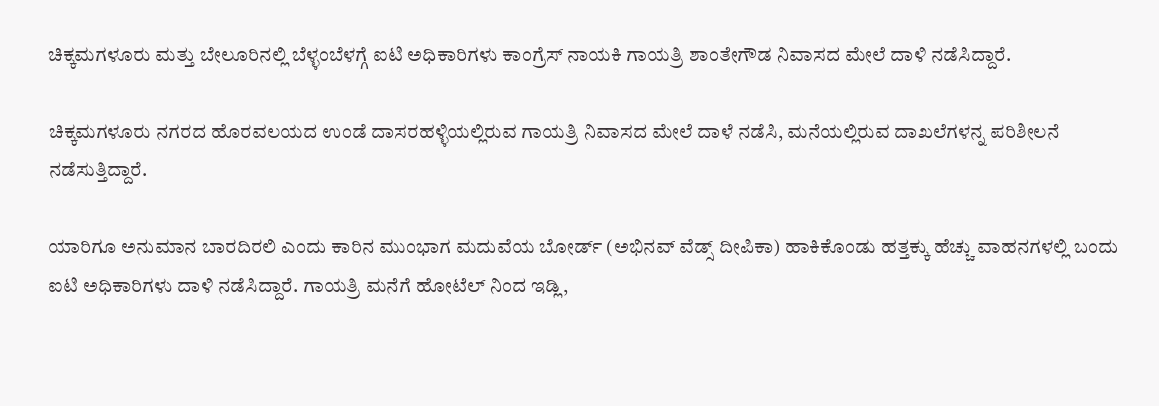ಚಿಕ್ಕಮಗಳೂರು ಮತ್ತು ಬೇಲೂರಿನಲ್ಲಿ ಬೆಳ್ಳಂಬೆಳಗ್ಗೆ ಐಟಿ ಅಧಿಕಾರಿಗಳು ಕಾಂಗ್ರೆಸ್ ನಾಯಕಿ ಗಾಯತ್ರಿ ಶಾಂತೇಗೌಡ ನಿವಾಸದ ಮೇಲೆ ದಾಳಿ ನಡೆಸಿದ್ದಾರೆ.

ಚಿಕ್ಕಮಗಳೂರು ನಗರದ ಹೊರವಲಯದ ಉಂಡೆ ದಾಸರಹಳ್ಳಿಯಲ್ಲಿರುವ ಗಾಯತ್ರಿ ನಿವಾಸದ ಮೇಲೆ ದಾಳೆ ನಡೆಸಿ, ಮನೆಯಲ್ಲಿರುವ ದಾಖಲೆಗಳನ್ನ ಪರಿಶೀಲನೆ ನಡೆಸುತ್ತಿದ್ದಾರೆ.

ಯಾರಿಗೂ ಅನುಮಾನ ಬಾರದಿರಲಿ ಎಂದು ಕಾರಿನ ಮುಂಭಾಗ ಮದುವೆಯ ಬೋರ್ಡ್ (ಅಭಿನವ್ ವೆಡ್ಸ್ ದೀಪಿಕಾ) ಹಾಕಿಕೊಂಡು ಹತ್ತಕ್ಕು ಹೆಚ್ಚು ವಾಹನಗಳಲ್ಲಿ ಬಂದು ಐಟಿ ಅಧಿಕಾರಿಗಳು ದಾಳಿ ನಡೆಸಿದ್ದಾರೆ. ಗಾಯತ್ರಿ ಮನೆಗೆ ಹೋಟೆಲ್ ನಿಂದ ಇಡ್ಲಿ,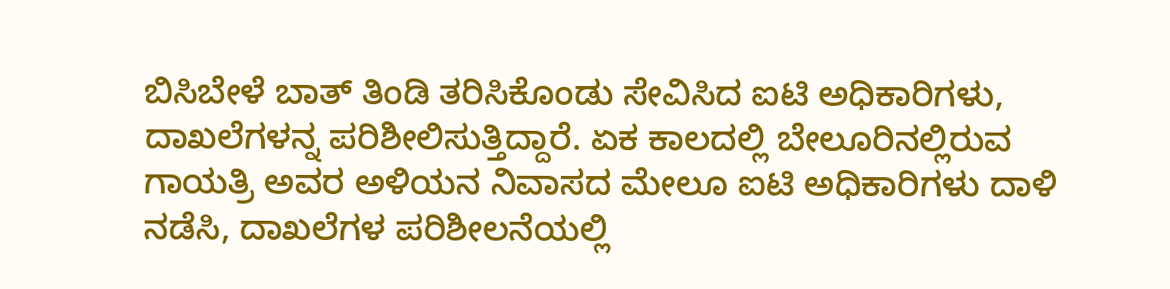ಬಿಸಿಬೇಳೆ ಬಾತ್ ತಿಂಡಿ ತರಿಸಿಕೊಂಡು ಸೇವಿಸಿದ ಐಟಿ ಅಧಿಕಾರಿಗಳು, ದಾಖಲೆಗಳನ್ನ ಪರಿಶೀಲಿಸುತ್ತಿದ್ದಾರೆ. ಏಕ ಕಾಲದಲ್ಲಿ ಬೇಲೂರಿನಲ್ಲಿರುವ ಗಾಯತ್ರಿ ಅವರ ಅಳಿಯನ ನಿವಾಸದ ಮೇಲೂ ಐಟಿ ಅಧಿಕಾರಿಗಳು ದಾಳಿ ನಡೆಸಿ, ದಾಖಲೆಗಳ ಪರಿಶೀಲನೆಯಲ್ಲಿ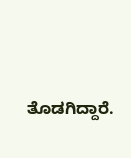ತೊಡಗಿದ್ದಾರೆ.